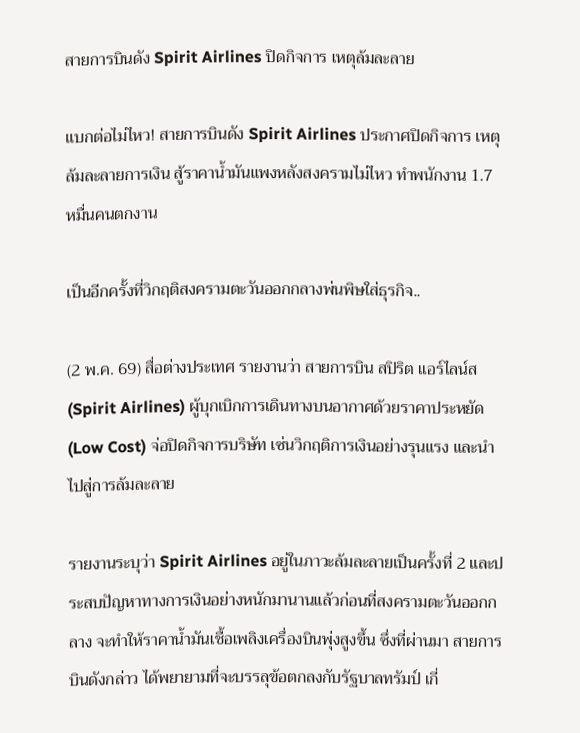สายการบินดัง Spirit Airlines ปิดกิจการ เหตุล้มละลาย

แบกต่อไม่ไหว! สายการบินดัง Spirit Airlines ประกาศปิดกิจการ เหตุล้มละลายการเงิน สู้ราคาน้ำมันแพงหลังสงครามไม่ไหว ทำพนักงาน 1.7 หมื่นคนตกงาน

เป็นอีกครั้งที่วิกฤติสงครามตะวันออกกลางพ่นพิษใส่ธุรกิจ..

(2 พ.ค. 69) สื่อต่างประเทศ รายงานว่า สายการบิน สปิริต แอร์ไลน์ส (Spirit Airlines) ผู้บุกเบิกการเดินทางบนอากาศด้วยราคาประหยัด (Low Cost) จ่อปิดกิจการบริษัท เซ่นวิกฤติการเงินอย่างรุนแรง และนำไปสู่การล้มละลาย

รายงานระบุว่า Spirit Airlines อยู่ในภาวะล้มละลายเป็นครั้งที่ 2 และประสบปัญหาทางการเงินอย่างหนักมานานแล้วก่อนที่สงครามตะวันออกกลาง จะทำให้ราคาน้ำมันเชื้อเพลิงเครื่องบินพุ่งสูงขึ้น ซึ่งที่ผ่านมา สายการบินดังกล่าว ได้พยายามที่จะบรรลุข้อตกลงกับรัฐบาลทรัมป์ เกี่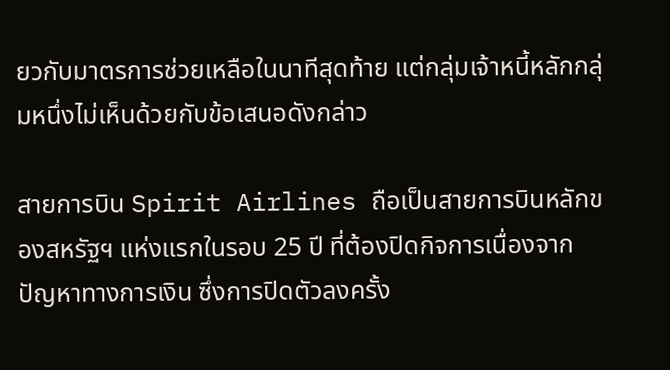ยวกับมาตรการช่วยเหลือในนาทีสุดท้าย แต่กลุ่มเจ้าหนี้หลักกลุ่มหนึ่งไม่เห็นด้วยกับข้อเสนอดังกล่าว

สายการบิน Spirit Airlines ถือเป็นสายการบินหลักของสหรัฐฯ แห่งแรกในรอบ 25 ปี ที่ต้องปิดกิจการเนื่องจากปัญหาทางการเงิน ซึ่งการปิดตัวลงครั้ง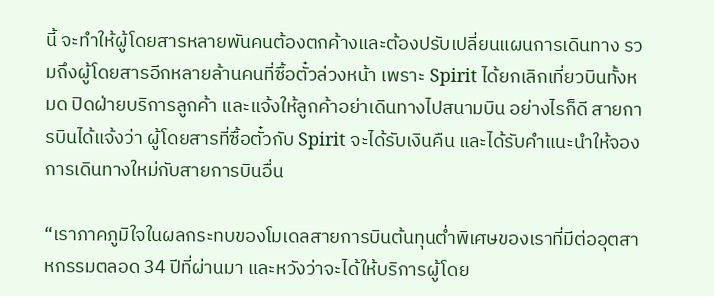นี้ จะทำให้ผู้โดยสารหลายพันคนต้องตกค้างและต้องปรับเปลี่ยนแผนการเดินทาง รวมถึงผู้โดยสารอีกหลายล้านคนที่ซื้อตั๋วล่วงหน้า เพราะ Spirit ได้ยกเลิกเที่ยวบินทั้งหมด ปิดฝ่ายบริการลูกค้า และแจ้งให้ลูกค้าอย่าเดินทางไปสนามบิน อย่างไรก็ดี สายการบินได้แจ้งว่า ผู้โดยสารที่ซื้อตั๋วกับ Spirit จะได้รับเงินคืน และได้รับคำแนะนำให้จองการเดินทางใหม่กับสายการบินอื่น

“เราภาคภูมิใจในผลกระทบของโมเดลสายการบินต้นทุนต่ำพิเศษของเราที่มีต่ออุตสาหกรรมตลอด 34 ปีที่ผ่านมา และหวังว่าจะได้ให้บริการผู้โดย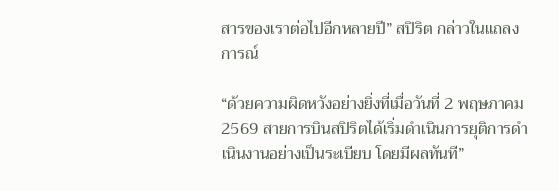สารของเราต่อไปอีกหลายปี” สปิริต กล่าวในแถลงการณ์

“ด้วยความผิดหวังอย่างยิ่งที่เมื่อวันที่ 2 พฤษภาคม 2569 สายการบินสปิริตได้เริ่มดำเนินการยุติการดำเนินงานอย่างเป็นระเบียบ โดยมีผลทันที”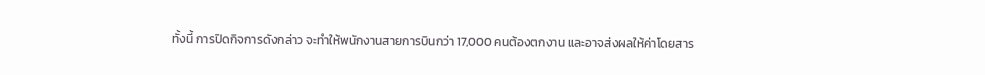ทั้งนี้ การปิดกิจการดังกล่าว จะทำให้พนักงานสายการบินกว่า 17,000 คนต้องตกงาน และอาจส่งผลให้ค่าโดยสาร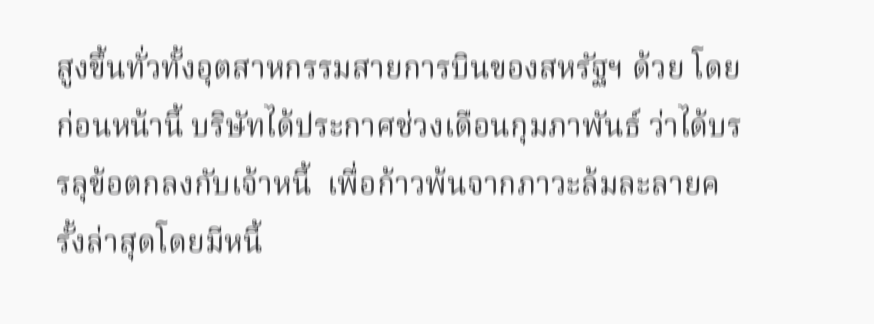สูงขึ้นทั่วทั้งอุตสาหกรรมสายการบินของสหรัฐฯ ด้วย โดยก่อนหน้านี้ บริษัทได้ประกาศช่วงเดือนกุมภาพันธ์ ว่าได้บรรลุข้อตกลงกับเจ้าหนี้  เพื่อก้าวพ้นจากภาวะล้มละลายครั้งล่าสุดโดยมีหนี้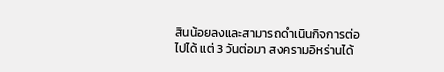สินน้อยลงและสามารถดำเนินกิจการต่อไปได้ แต่ 3 วันต่อมา สงครามอิหร่านได้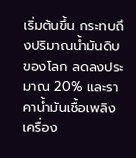เริ่มต้นขึ้น กระทบถึงปริมาณน้ำมันดิบของโลก ลดลงประมาณ 20% และราคาน้ำมันเชื้อเพลิงเครื่อง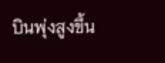บินพุ่งสูงขึ้น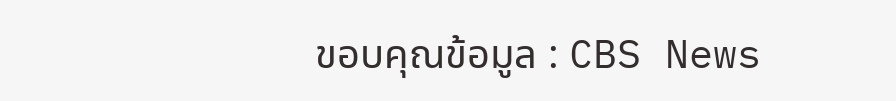ขอบคุณข้อมูล : CBS News